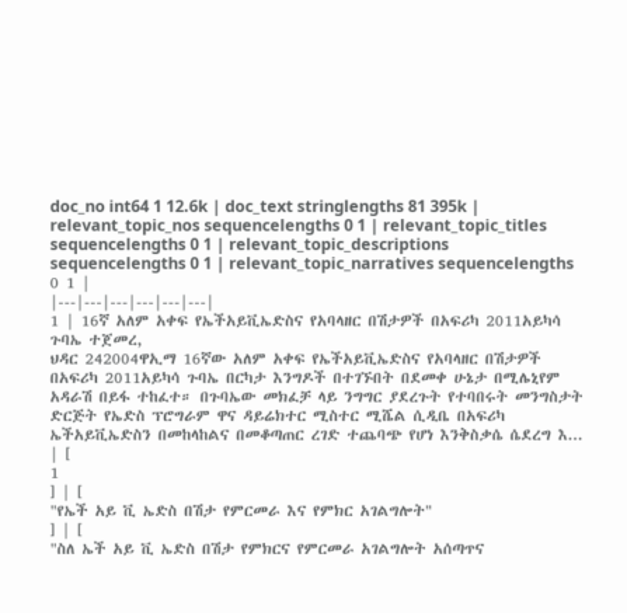doc_no int64 1 12.6k | doc_text stringlengths 81 395k | relevant_topic_nos sequencelengths 0 1 | relevant_topic_titles sequencelengths 0 1 | relevant_topic_descriptions sequencelengths 0 1 | relevant_topic_narratives sequencelengths 0 1 |
|---|---|---|---|---|---|
1 | 16ኛ አለም አቀፍ የኤችአይቪኤድስና የአባላዘር በሽታዎች በአፍሪካ 2011አይካሳ ጉባኤ ተጀመረ,
ህዳር 242004ዋኢማ 16ኛው አለም አቀፍ የኤችአይቪኤድስና የአባላዘር በሽታዎች በአፍሪካ 2011አይካሳ ጉባኤ በርካታ እንግዶች በተገኙበት በደመቀ ሁኔታ በሚሌኒየም አዳራሽ በይፋ ተከፈተ። በጉባኤው መክፈቻ ላይ ንግግር ያደረጉት የተባበሩት መንግስታት ድርጅት የኤድስ ፕሮግራም ዋና ዳይሬክተር ሚስተር ሚሼል ሲዲቤ በአፍሪካ ኤችአይቪኤድስን በመከላከልና በመቆጣጠር ረገድ ተጨባጭ የሆነ እንቅስቃሴ ሴደረግ እ... | [
1
] | [
"የኤች አይ ቪ ኤድስ በሽታ የምርመራ እና የምክር አገልግሎት"
] | [
"ስለ ኤች አይ ቪ ኤድስ በሽታ የምክርና የምርመራ አገልግሎት አሰጣጥና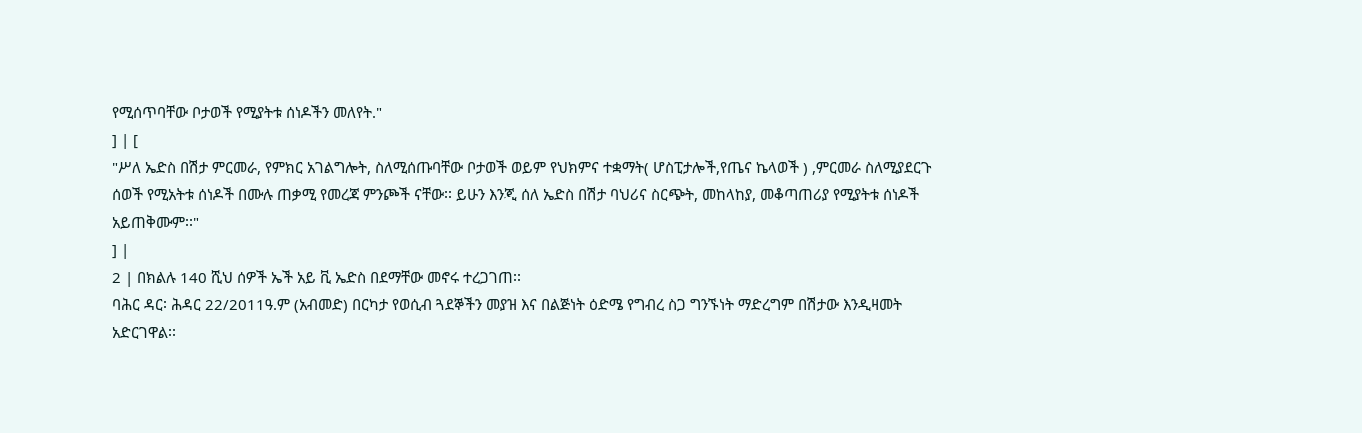የሚሰጥባቸው ቦታወች የሚያትቱ ሰነዶችን መለየት."
] | [
"ሥለ ኤድስ በሽታ ምርመራ, የምክር አገልግሎት, ስለሚሰጡባቸው ቦታወች ወይም የህክምና ተቋማት( ሆስፒታሎች,የጤና ኬላወች ) ,ምርመራ ስለሚያደርጉ ሰወች የሚአትቱ ሰነዶች በሙሉ ጠቃሚ የመረጃ ምንጮች ናቸው፡፡ ይሁን እንጂ ሰለ ኤድስ በሽታ ባህሪና ስርጭት, መከላከያ, መቆጣጠሪያ የሚያትቱ ሰነዶች አይጠቅሙም፡፡"
] |
2 | በክልሉ 140 ሺህ ሰዎች ኤች አይ ቪ ኤድስ በደማቸው መኖሩ ተረጋገጠ፡፡
ባሕር ዳር፡ ሕዳር 22/2011ዓ.ም (አብመድ) በርካታ የወሲብ ጓደኞችን መያዝ እና በልጅነት ዕድሜ የግብረ ስጋ ግንኙነት ማድረግም በሽታው እንዲዛመት አድርገዋል፡፡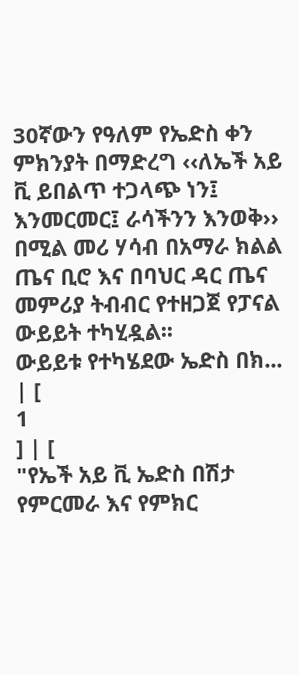30ኛውን የዓለም የኤድስ ቀን ምክንያት በማድረግ ‹‹ለኤች አይ ቪ ይበልጥ ተጋላጭ ነን፤ እንመርመር፤ ራሳችንን እንወቅ›› በሚል መሪ ሃሳብ በአማራ ክልል ጤና ቢሮ እና በባህር ዳር ጤና መምሪያ ትብብር የተዘጋጀ የፓናል ውይይት ተካሂዷል፡፡
ውይይቱ የተካሄደው ኤድስ በክ... | [
1
] | [
"የኤች አይ ቪ ኤድስ በሽታ የምርመራ እና የምክር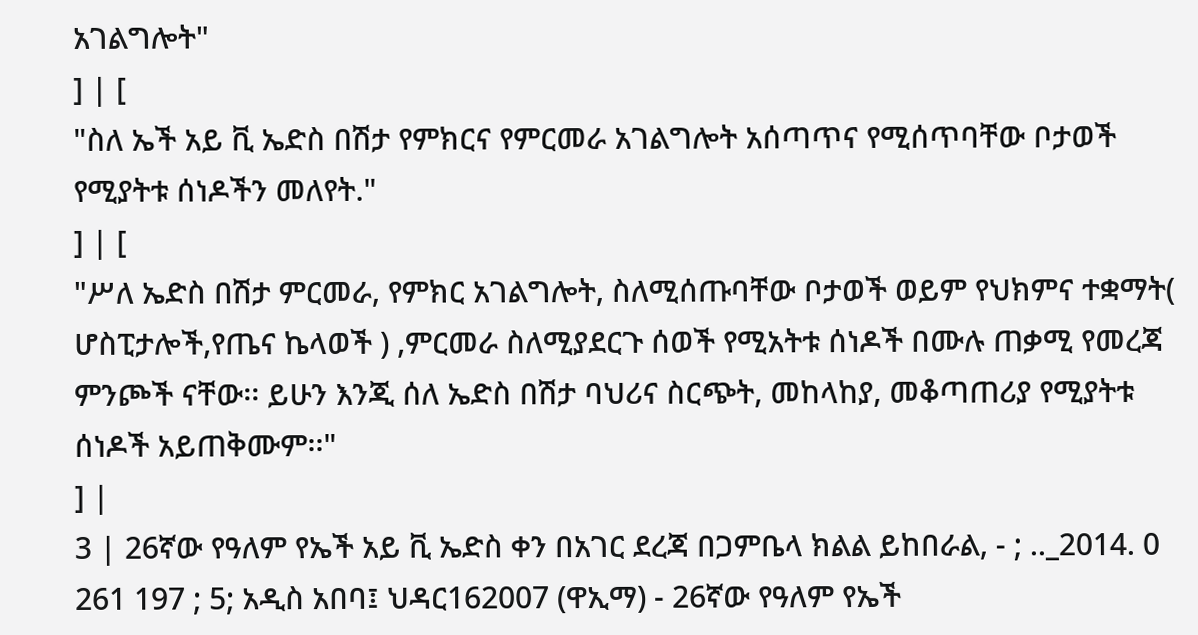አገልግሎት"
] | [
"ስለ ኤች አይ ቪ ኤድስ በሽታ የምክርና የምርመራ አገልግሎት አሰጣጥና የሚሰጥባቸው ቦታወች የሚያትቱ ሰነዶችን መለየት."
] | [
"ሥለ ኤድስ በሽታ ምርመራ, የምክር አገልግሎት, ስለሚሰጡባቸው ቦታወች ወይም የህክምና ተቋማት( ሆስፒታሎች,የጤና ኬላወች ) ,ምርመራ ስለሚያደርጉ ሰወች የሚአትቱ ሰነዶች በሙሉ ጠቃሚ የመረጃ ምንጮች ናቸው፡፡ ይሁን እንጂ ሰለ ኤድስ በሽታ ባህሪና ስርጭት, መከላከያ, መቆጣጠሪያ የሚያትቱ ሰነዶች አይጠቅሙም፡፡"
] |
3 | 26ኛው የዓለም የኤች አይ ቪ ኤድስ ቀን በአገር ደረጃ በጋምቤላ ክልል ይከበራል, - ; .._2014. 0 261 197 ; 5; አዲስ አበባ፤ ህዳር162007 (ዋኢማ) - 26ኛው የዓለም የኤች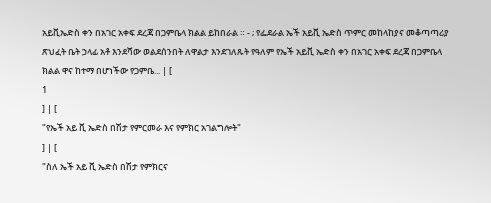አይቪኤድስ ቀን በአገር አቀፍ ደረጃ በጋምቤላ ክልል ይከበራል ። - ; የፌደራል ኤች አይቪ ኤድስ ጥምር መከላከያና መቆጣጣሪያ ጽህፈት ቤት ኃላፊ አቶ እንደሻው ወልደሰንበት ለዋልታ እንደገለጹት የዓለም የኤች አይቪ ኤድስ ቀን በአገር አቀፍ ደረጃ በጋምቤላ ክልል ዋና ከተማ በሆነችው የጋምቤ... | [
1
] | [
"የኤች አይ ቪ ኤድስ በሽታ የምርመራ እና የምክር አገልግሎት"
] | [
"ስለ ኤች አይ ቪ ኤድስ በሽታ የምክርና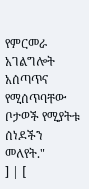የምርመራ አገልግሎት አሰጣጥና የሚሰጥባቸው ቦታወች የሚያትቱ ሰነዶችን መለየት."
] | [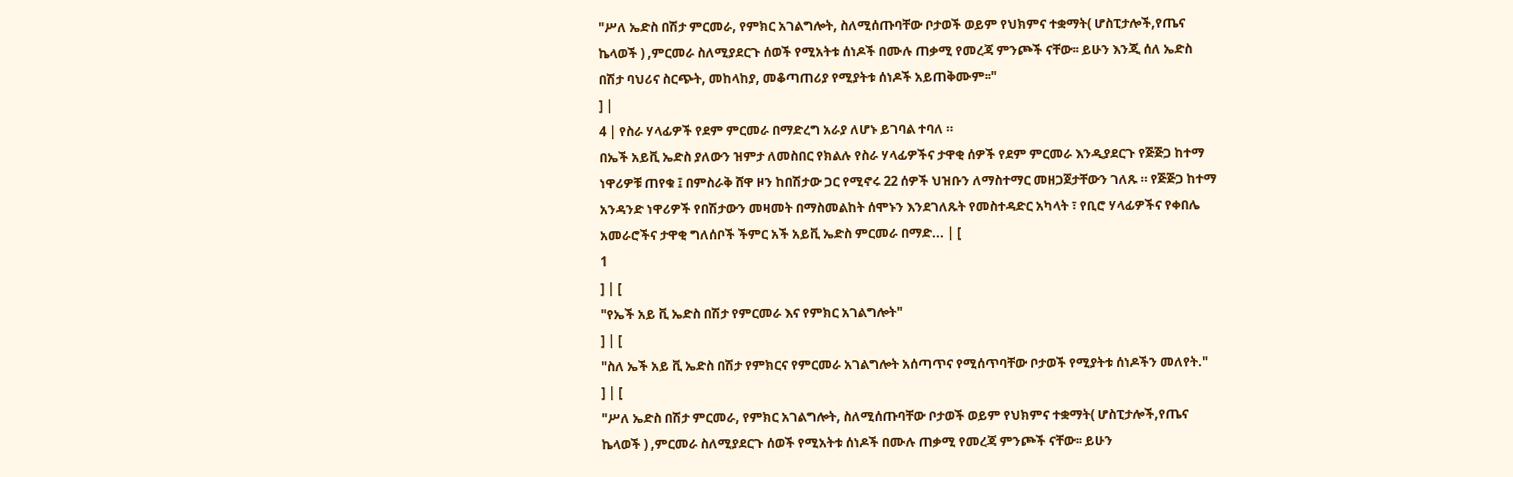"ሥለ ኤድስ በሽታ ምርመራ, የምክር አገልግሎት, ስለሚሰጡባቸው ቦታወች ወይም የህክምና ተቋማት( ሆስፒታሎች,የጤና ኬላወች ) ,ምርመራ ስለሚያደርጉ ሰወች የሚአትቱ ሰነዶች በሙሉ ጠቃሚ የመረጃ ምንጮች ናቸው፡፡ ይሁን እንጂ ሰለ ኤድስ በሽታ ባህሪና ስርጭት, መከላከያ, መቆጣጠሪያ የሚያትቱ ሰነዶች አይጠቅሙም፡፡"
] |
4 | የስራ ሃላፊዎች የደም ምርመራ በማድረግ አራያ ለሆኑ ይገባል ተባለ ።
በኤች አይቪ ኤድስ ያለውን ዝምታ ለመስበር የክልሉ የስራ ሃላፊዎችና ታዋቂ ሰዎች የደም ምርመራ እንዲያደርጉ የጅጅጋ ከተማ ነዋሪዎቹ ጠየቁ ፤ በምስራቅ ሸዋ ዞን ከበሽታው ጋር የሚኖሩ 22 ሰዎች ህዝቡን ለማስተማር መዘጋጀታቸውን ገለጹ ። የጅጅጋ ከተማ አንዳንድ ነዋሪዎች የበሽታውን መዛመት በማስመልከት ሰሞኑን እንደገለጹት የመስተዳድር አካላት ፣ የቢሮ ሃላፊዎችና የቀበሌ አመራሮችና ታዋቂ ግለሰቦች ችምር አች አይቪ ኤድስ ምርመራ በማድ... | [
1
] | [
"የኤች አይ ቪ ኤድስ በሽታ የምርመራ እና የምክር አገልግሎት"
] | [
"ስለ ኤች አይ ቪ ኤድስ በሽታ የምክርና የምርመራ አገልግሎት አሰጣጥና የሚሰጥባቸው ቦታወች የሚያትቱ ሰነዶችን መለየት."
] | [
"ሥለ ኤድስ በሽታ ምርመራ, የምክር አገልግሎት, ስለሚሰጡባቸው ቦታወች ወይም የህክምና ተቋማት( ሆስፒታሎች,የጤና ኬላወች ) ,ምርመራ ስለሚያደርጉ ሰወች የሚአትቱ ሰነዶች በሙሉ ጠቃሚ የመረጃ ምንጮች ናቸው፡፡ ይሁን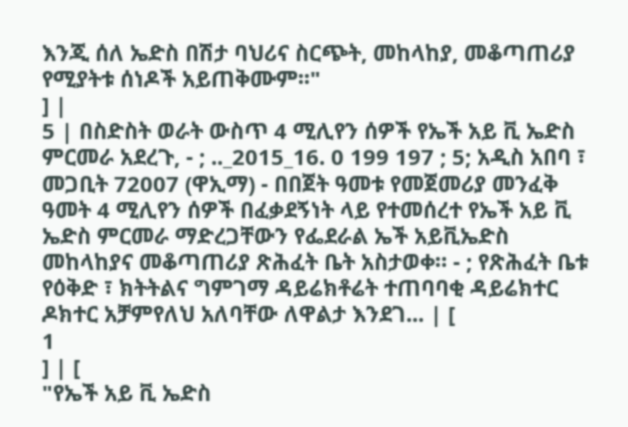እንጂ ሰለ ኤድስ በሽታ ባህሪና ስርጭት, መከላከያ, መቆጣጠሪያ የሚያትቱ ሰነዶች አይጠቅሙም፡፡"
] |
5 | በስድስት ወራት ውስጥ 4 ሚሊየን ሰዎች የኤች አይ ቪ ኤድስ ምርመራ አደረጉ, - ; .._2015_16. 0 199 197 ; 5; አዲስ አበባ ፣ መጋቢት 72007 (ዋኢማ) - በበጀት ዓመቱ የመጀመሪያ መንፈቅ ዓመት 4 ሚሊየን ሰዎች በፈቃደኝነት ላይ የተመሰረተ የኤች አይ ቪ ኤድስ ምርመራ ማድረጋቸውን የፌደራል ኤች አይቪኤድስ መከላከያና መቆጣጠሪያ ጽሕፈት ቤት አስታወቀ። - ; የጽሕፈት ቤቱ የዕቅድ ፣ ክትትልና ግምገማ ዳይሬክቶሬት ተጠባባቂ ዳይሬክተር ዶክተር አቻምየለህ አለባቸው ለዋልታ እንደገ... | [
1
] | [
"የኤች አይ ቪ ኤድስ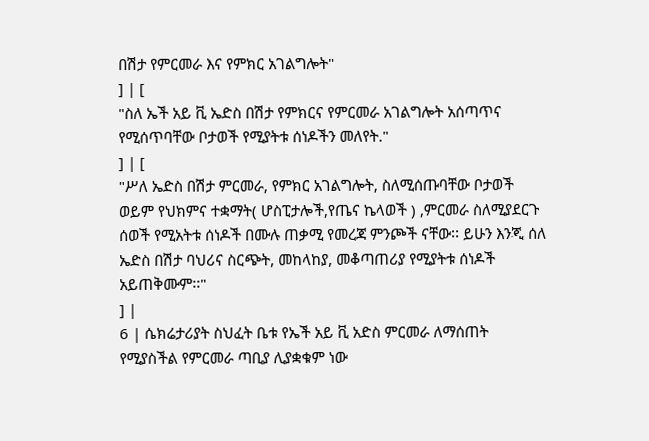በሽታ የምርመራ እና የምክር አገልግሎት"
] | [
"ስለ ኤች አይ ቪ ኤድስ በሽታ የምክርና የምርመራ አገልግሎት አሰጣጥና የሚሰጥባቸው ቦታወች የሚያትቱ ሰነዶችን መለየት."
] | [
"ሥለ ኤድስ በሽታ ምርመራ, የምክር አገልግሎት, ስለሚሰጡባቸው ቦታወች ወይም የህክምና ተቋማት( ሆስፒታሎች,የጤና ኬላወች ) ,ምርመራ ስለሚያደርጉ ሰወች የሚአትቱ ሰነዶች በሙሉ ጠቃሚ የመረጃ ምንጮች ናቸው፡፡ ይሁን እንጂ ሰለ ኤድስ በሽታ ባህሪና ስርጭት, መከላከያ, መቆጣጠሪያ የሚያትቱ ሰነዶች አይጠቅሙም፡፡"
] |
6 | ሴክሬታሪያት ስህፈት ቤቱ የኤች አይ ቪ አድስ ምርመራ ለማሰጠት የሚያስችል የምርመራ ጣቢያ ሊያቋቁም ነው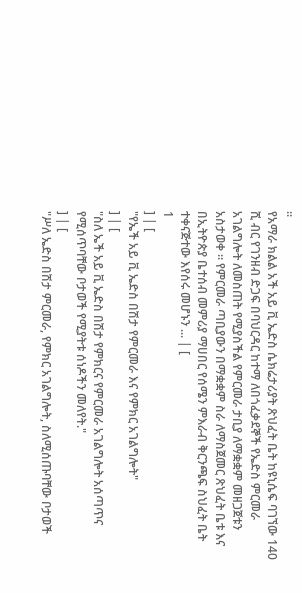።
የአማራ ክልል አች አይ ቪ ኤድስ ሴክሬታሪያት ጽህፈት ቤት ከዩኒሴፍ ባገኘው 140 ሺ ብር የገንዘብ ድጋፍ በባህርዳር ከተማ ለበጎፈቃደኞች የኤድስ ምርመራ አገልግሎት ለመስጠት የሚያስችል የምርመራ ታቢያ ለማቋቋም መዘጋጀቱን አስታወቀ ። የምርመራ ጣቢያውን በማቋቋም ስራ ለማስጀመር ጽህፈት ቤቱ እና በኢትዮጵያ ቤተሰብ መምሪያ ማሀበር የሰሜን ምእራብ ቅርንጫፍ ስህፈት ቤት ተቀናጅተው እየሰሩ መሆኑን ... | [
1
] | [
"የኤች አይ ቪ ኤድስ በሽታ የምርመራ እና የምክር አገልግሎት"
] | [
"ስለ ኤች አይ ቪ ኤድስ በሽታ የምክርና የምርመራ አገልግሎት አሰጣጥና የሚሰጥባቸው ቦታወች የሚያትቱ ሰነዶችን መለየት."
] | [
"ሥለ ኤድስ በሽታ ምርመራ, የምክር አገልግሎት, ስለሚሰጡባቸው ቦታወች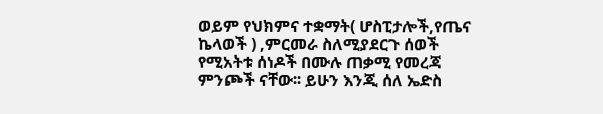ወይም የህክምና ተቋማት( ሆስፒታሎች,የጤና ኬላወች ) ,ምርመራ ስለሚያደርጉ ሰወች የሚአትቱ ሰነዶች በሙሉ ጠቃሚ የመረጃ ምንጮች ናቸው፡፡ ይሁን እንጂ ሰለ ኤድስ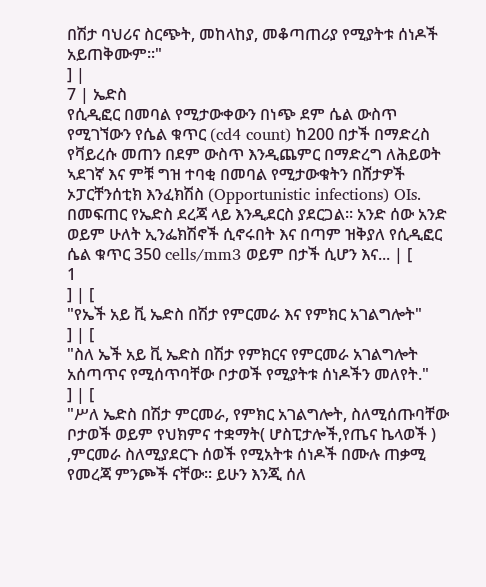በሽታ ባህሪና ስርጭት, መከላከያ, መቆጣጠሪያ የሚያትቱ ሰነዶች አይጠቅሙም፡፡"
] |
7 | ኤድስ
የሲዲፎር በመባል የሚታውቀውን በነጭ ደም ሴል ውስጥ የሚገኘውን የሴል ቁጥር (cd4 count) ከ200 በታች በማድረስ የቫይረሱ መጠን በደም ውስጥ እንዲጨምር በማድረግ ለሕይወት ኣደገኛ እና ምቹ ግዝ ተባቂ በመባል የሚታውቁትን በሸታዎች ኦፓርቸንሰቲክ እንፈክሽስ (Opportunistic infections) OIs. በመፍጠር የኤድስ ደረጃ ላይ እንዲደርስ ያደርጋል። አንድ ሰው አንድ ወይም ሁለት ኢንፌክሽኖች ሲኖሩበት እና በጣም ዝቅያለ የሲዲፎር ሴል ቁጥር 350 cells/mm3 ወይም በታች ሲሆን እና... | [
1
] | [
"የኤች አይ ቪ ኤድስ በሽታ የምርመራ እና የምክር አገልግሎት"
] | [
"ስለ ኤች አይ ቪ ኤድስ በሽታ የምክርና የምርመራ አገልግሎት አሰጣጥና የሚሰጥባቸው ቦታወች የሚያትቱ ሰነዶችን መለየት."
] | [
"ሥለ ኤድስ በሽታ ምርመራ, የምክር አገልግሎት, ስለሚሰጡባቸው ቦታወች ወይም የህክምና ተቋማት( ሆስፒታሎች,የጤና ኬላወች ) ,ምርመራ ስለሚያደርጉ ሰወች የሚአትቱ ሰነዶች በሙሉ ጠቃሚ የመረጃ ምንጮች ናቸው፡፡ ይሁን እንጂ ሰለ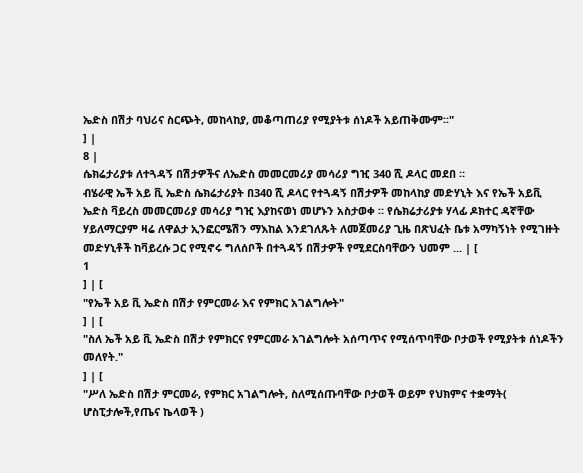ኤድስ በሽታ ባህሪና ስርጭት, መከላከያ, መቆጣጠሪያ የሚያትቱ ሰነዶች አይጠቅሙም፡፡"
] |
8 |
ሴክሬታሪያቱ ለተጓዳኝ በሽታዎችና ለኤድስ መመርመሪያ መሳሪያ ግዢ 340 ሺ ዶላር መደበ ።
ብሄራዊ ኤች አይ ቪ ኤድስ ሴክሬታሪያት በ340 ሺ ዶላር የተጓዳኝ በሽታዎች መከላከያ መድሃኒት እና የኤች አይቪ ኤድስ ቫይረስ መመርመሪያ መሳሪያ ግዢ እያከናወነ መሆኑን አስታወቀ ። የሴክሬታሪያቱ ሃላፊ ዶክተር ዳኛቸው ሃይለማርያም ዛሬ ለዋልታ ኢንፎርሜሽን ማእከል እንደገለጹት ለመጀመሪያ ጊዜ በጽህፈት ቤቱ አማካኝነት የሚገዙት መድሃኒቶች ከቫይረሱ ጋር የሚኖሩ ግለሰቦች በተጓዳኝ በሽታዎች የሚደርስባቸውን ህመም ... | [
1
] | [
"የኤች አይ ቪ ኤድስ በሽታ የምርመራ እና የምክር አገልግሎት"
] | [
"ስለ ኤች አይ ቪ ኤድስ በሽታ የምክርና የምርመራ አገልግሎት አሰጣጥና የሚሰጥባቸው ቦታወች የሚያትቱ ሰነዶችን መለየት."
] | [
"ሥለ ኤድስ በሽታ ምርመራ, የምክር አገልግሎት, ስለሚሰጡባቸው ቦታወች ወይም የህክምና ተቋማት( ሆስፒታሎች,የጤና ኬላወች )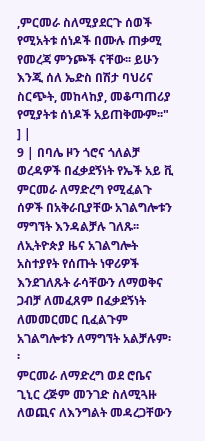,ምርመራ ስለሚያደርጉ ሰወች የሚአትቱ ሰነዶች በሙሉ ጠቃሚ የመረጃ ምንጮች ናቸው፡፡ ይሁን እንጂ ሰለ ኤድስ በሽታ ባህሪና ስርጭት, መከላከያ, መቆጣጠሪያ የሚያትቱ ሰነዶች አይጠቅሙም፡፡"
] |
9 | በባሌ ዞን ጎሮና ጎለልቻ ወረዳዎች በፈቃደኝነት የኤች አይ ቪ ምርመራ ለማድረግ የሚፈልጉ ሰዎች በአቅራቢያቸው አገልግሎቱን ማግኘት እንዳልቻሉ ገለጹ፡፡
ለኢትዮጵያ ዜና አገልግሎት አስተያየት የሰጡት ነዋሪዎች እንደገለጹት ራሳቸውን ለማወቅና ጋብቻ ለመፈጸም በፈቃደኝነት ለመመርመር ቢፈልጉም አገልግሎቱን ለማግኘት አልቻሉም፡፡
ምርመራ ለማድረግ ወደ ሮቤና ጊኒር ረጅም መንገድ ስለሚጓዙ ለወጪና ለእንግልት መዳረጋቸውን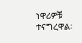ነዋሪዎቹ ተናግረዋል፡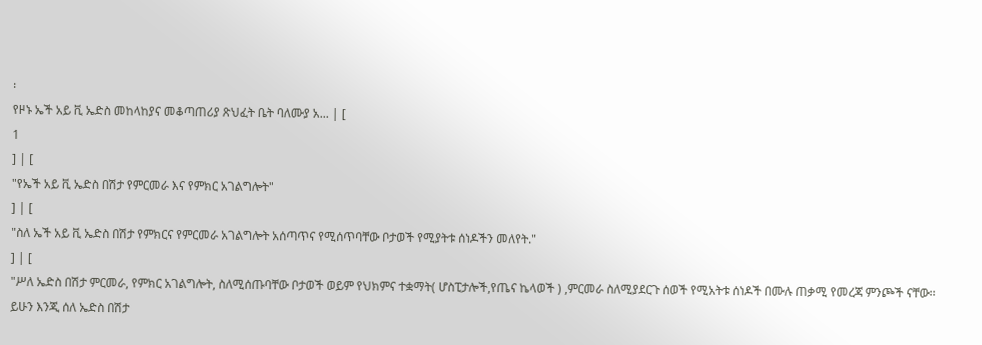፡
የዞኑ ኤች አይ ቪ ኤድስ መከላከያና መቆጣጠሪያ ጽህፈት ቤት ባለሙያ አ... | [
1
] | [
"የኤች አይ ቪ ኤድስ በሽታ የምርመራ እና የምክር አገልግሎት"
] | [
"ስለ ኤች አይ ቪ ኤድስ በሽታ የምክርና የምርመራ አገልግሎት አሰጣጥና የሚሰጥባቸው ቦታወች የሚያትቱ ሰነዶችን መለየት."
] | [
"ሥለ ኤድስ በሽታ ምርመራ, የምክር አገልግሎት, ስለሚሰጡባቸው ቦታወች ወይም የህክምና ተቋማት( ሆስፒታሎች,የጤና ኬላወች ) ,ምርመራ ስለሚያደርጉ ሰወች የሚአትቱ ሰነዶች በሙሉ ጠቃሚ የመረጃ ምንጮች ናቸው፡፡ ይሁን እንጂ ሰለ ኤድስ በሽታ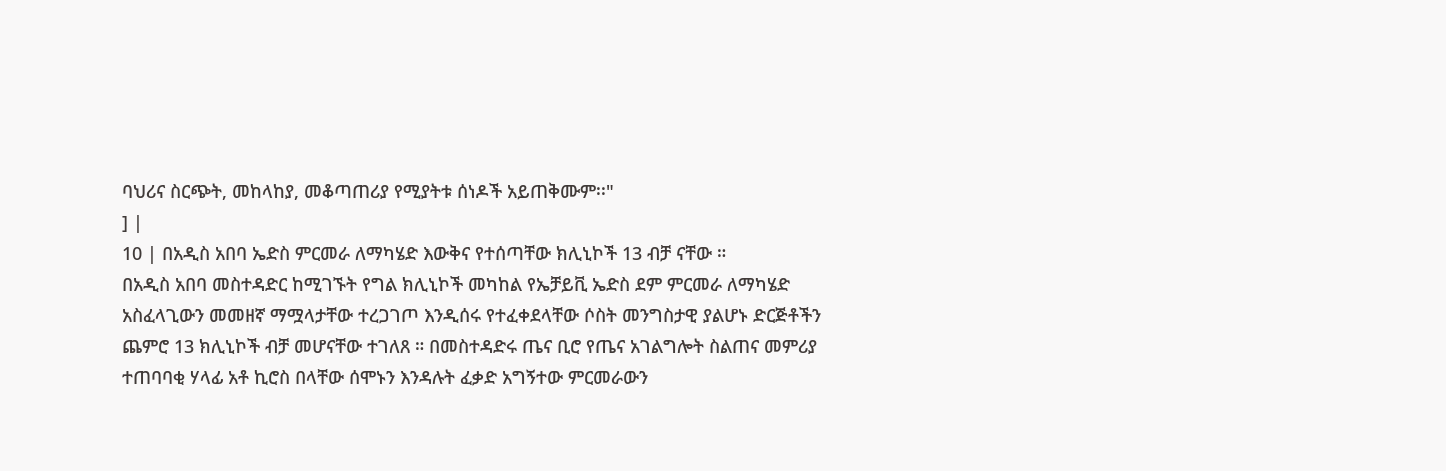ባህሪና ስርጭት, መከላከያ, መቆጣጠሪያ የሚያትቱ ሰነዶች አይጠቅሙም፡፡"
] |
10 | በአዲስ አበባ ኤድስ ምርመራ ለማካሄድ እውቅና የተሰጣቸው ክሊኒኮች 13 ብቻ ናቸው ።
በአዲስ አበባ መስተዳድር ከሚገኙት የግል ክሊኒኮች መካከል የኤቻይቪ ኤድስ ደም ምርመራ ለማካሄድ አስፈላጊውን መመዘኛ ማሟላታቸው ተረጋገጦ እንዲሰሩ የተፈቀደላቸው ሶስት መንግስታዊ ያልሆኑ ድርጅቶችን ጨምሮ 13 ክሊኒኮች ብቻ መሆናቸው ተገለጸ ። በመስተዳድሩ ጤና ቢሮ የጤና አገልግሎት ስልጠና መምሪያ ተጠባባቂ ሃላፊ አቶ ኪሮስ በላቸው ሰሞኑን እንዳሉት ፈቃድ አግኝተው ምርመራውን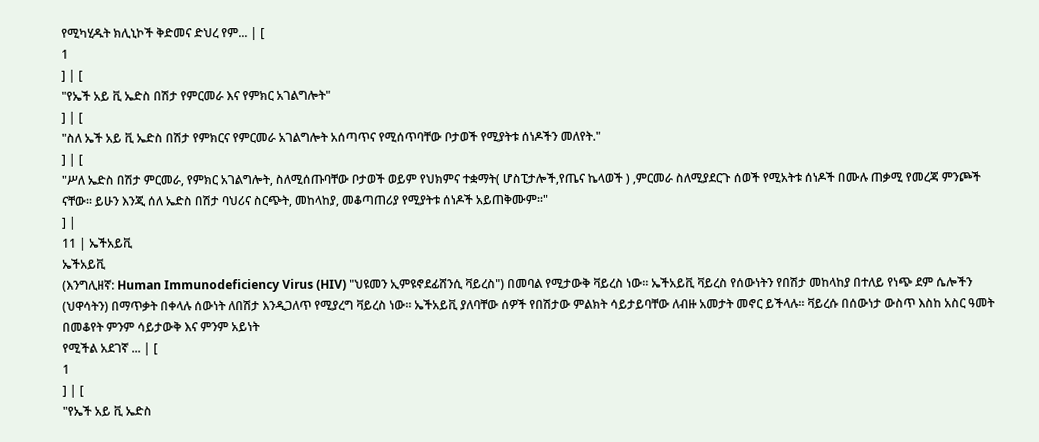የሚካሂዱት ክሊኒኮች ቅድመና ድህረ የም... | [
1
] | [
"የኤች አይ ቪ ኤድስ በሽታ የምርመራ እና የምክር አገልግሎት"
] | [
"ስለ ኤች አይ ቪ ኤድስ በሽታ የምክርና የምርመራ አገልግሎት አሰጣጥና የሚሰጥባቸው ቦታወች የሚያትቱ ሰነዶችን መለየት."
] | [
"ሥለ ኤድስ በሽታ ምርመራ, የምክር አገልግሎት, ስለሚሰጡባቸው ቦታወች ወይም የህክምና ተቋማት( ሆስፒታሎች,የጤና ኬላወች ) ,ምርመራ ስለሚያደርጉ ሰወች የሚአትቱ ሰነዶች በሙሉ ጠቃሚ የመረጃ ምንጮች ናቸው፡፡ ይሁን እንጂ ሰለ ኤድስ በሽታ ባህሪና ስርጭት, መከላከያ, መቆጣጠሪያ የሚያትቱ ሰነዶች አይጠቅሙም፡፡"
] |
11 | ኤችአይቪ
ኤችአይቪ
(እንግሊዘኛ: Human Immunodeficiency Virus (HIV) "ህዩመን ኢምዩኖደፊሸንሲ ቫይረስ") በመባል የሚታውቅ ቫይረስ ነው። ኤችአይቪ ቫይረስ የሰውነትን የበሽታ መከላከያ በተለይ የነጭ ደም ሴሎችን (ህዋሳትን) በማጥቃት በቀላሉ ሰውነት ለበሽታ እንዲጋለጥ የሚያረግ ቫይረስ ነው። ኤችአይቪ ያለባቸው ሰዎች የበሽታው ምልክት ሳይታይባቸው ለብዙ አመታት መኖር ይችላሉ። ቫይረሱ በሰውነታ ውስጥ እስከ አስር ዓመት በመቆየት ምንም ሳይታውቅ እና ምንም አይነት
የሚችል አደገኛ ... | [
1
] | [
"የኤች አይ ቪ ኤድስ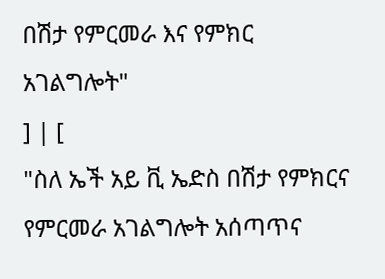በሽታ የምርመራ እና የምክር አገልግሎት"
] | [
"ስለ ኤች አይ ቪ ኤድስ በሽታ የምክርና የምርመራ አገልግሎት አሰጣጥና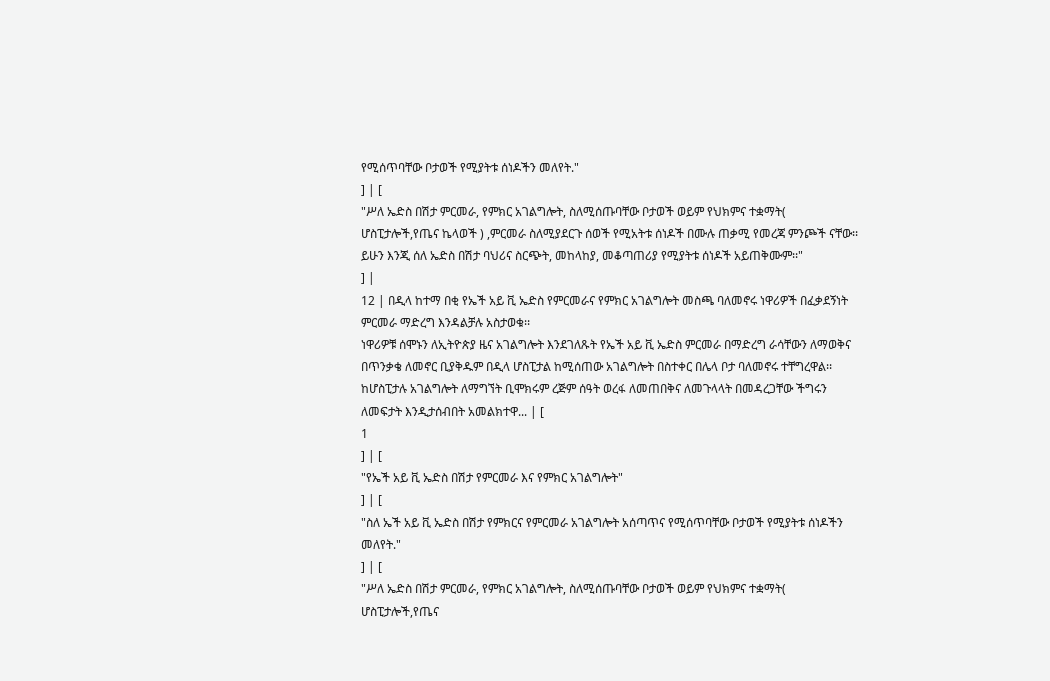የሚሰጥባቸው ቦታወች የሚያትቱ ሰነዶችን መለየት."
] | [
"ሥለ ኤድስ በሽታ ምርመራ, የምክር አገልግሎት, ስለሚሰጡባቸው ቦታወች ወይም የህክምና ተቋማት( ሆስፒታሎች,የጤና ኬላወች ) ,ምርመራ ስለሚያደርጉ ሰወች የሚአትቱ ሰነዶች በሙሉ ጠቃሚ የመረጃ ምንጮች ናቸው፡፡ ይሁን እንጂ ሰለ ኤድስ በሽታ ባህሪና ስርጭት, መከላከያ, መቆጣጠሪያ የሚያትቱ ሰነዶች አይጠቅሙም፡፡"
] |
12 | በዲላ ከተማ በቂ የኤች አይ ቪ ኤድስ የምርመራና የምክር አገልግሎት መስጫ ባለመኖሩ ነዋሪዎች በፈቃደኝነት ምርመራ ማድረግ እንዳልቻሉ አስታወቁ፡፡
ነዋሪዎቹ ሰሞኑን ለኢትዮጵያ ዜና አገልግሎት እንደገለጹት የኤች አይ ቪ ኤድስ ምርመራ በማድረግ ራሳቸውን ለማወቅና በጥንቃቄ ለመኖር ቢያቅዱም በዲላ ሆስፒታል ከሚሰጠው አገልግሎት በስተቀር በሌላ ቦታ ባለመኖሩ ተቸግረዋል፡፡
ከሆስፒታሉ አገልግሎት ለማግኘት ቢሞክሩም ረጅም ሰዓት ወረፋ ለመጠበቅና ለመጉላላት በመዳረጋቸው ችግሩን ለመፍታት እንዲታሰብበት አመልክተዋ... | [
1
] | [
"የኤች አይ ቪ ኤድስ በሽታ የምርመራ እና የምክር አገልግሎት"
] | [
"ስለ ኤች አይ ቪ ኤድስ በሽታ የምክርና የምርመራ አገልግሎት አሰጣጥና የሚሰጥባቸው ቦታወች የሚያትቱ ሰነዶችን መለየት."
] | [
"ሥለ ኤድስ በሽታ ምርመራ, የምክር አገልግሎት, ስለሚሰጡባቸው ቦታወች ወይም የህክምና ተቋማት( ሆስፒታሎች,የጤና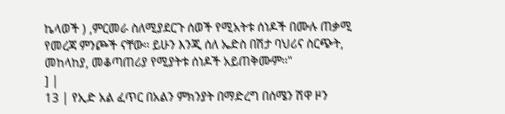ኬላወች ) ,ምርመራ ስለሚያደርጉ ሰወች የሚአትቱ ሰነዶች በሙሉ ጠቃሚ የመረጃ ምንጮች ናቸው፡፡ ይሁን እንጂ ሰለ ኤድስ በሽታ ባህሪና ስርጭት, መከላከያ, መቆጣጠሪያ የሚያትቱ ሰነዶች አይጠቅሙም፡፡"
] |
13 | የኢድ አል ፈጥር በአልን ምክንያት በማድረግ በሰሜን ሽዋ ዞን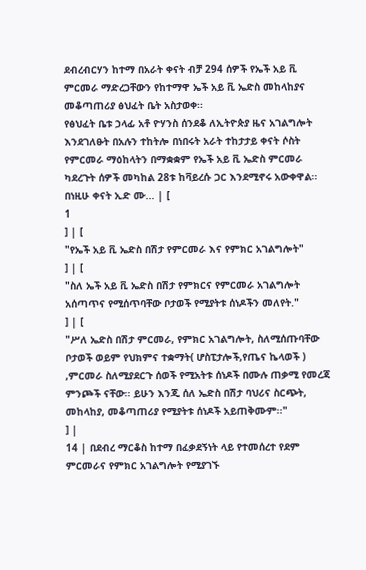ደብረብርሃን ከተማ በአራት ቀናት ብቻ 294 ሰዎች የኤች አይ ቪ ምርመራ ማድረጋቸውን የከተማዋ ኤች አይ ቪ ኤድስ መከላከያና መቆጣጠሪያ ፅህፈት ቤት አስታወቀ፡፡
የፅህፈት ቤቱ ኃላፊ አቶ ዮሃንስ ሰንደቆ ለኢትዮጵያ ዜና አገልግሎት እንደገለፁት በአሉን ተከትሎ በነበሩት አራት ተከታታይ ቀናት ሶስት የምርመራ ማዕከላትን በማቋቋም የኤች አይ ቪ ኤድስ ምርመራ ካደረጉት ሰዎች መካከል 28ቱ ከቫይረሱ ጋር እንደሚኖሩ አውቀዋል፡፡
በነዚሁ ቀናት ኢድ ሙ... | [
1
] | [
"የኤች አይ ቪ ኤድስ በሽታ የምርመራ እና የምክር አገልግሎት"
] | [
"ስለ ኤች አይ ቪ ኤድስ በሽታ የምክርና የምርመራ አገልግሎት አሰጣጥና የሚሰጥባቸው ቦታወች የሚያትቱ ሰነዶችን መለየት."
] | [
"ሥለ ኤድስ በሽታ ምርመራ, የምክር አገልግሎት, ስለሚሰጡባቸው ቦታወች ወይም የህክምና ተቋማት( ሆስፒታሎች,የጤና ኬላወች ) ,ምርመራ ስለሚያደርጉ ሰወች የሚአትቱ ሰነዶች በሙሉ ጠቃሚ የመረጃ ምንጮች ናቸው፡፡ ይሁን እንጂ ሰለ ኤድስ በሽታ ባህሪና ስርጭት, መከላከያ, መቆጣጠሪያ የሚያትቱ ሰነዶች አይጠቅሙም፡፡"
] |
14 | በደብረ ማርቆስ ከተማ በፈቃደኝነት ላይ የተመሰረተ የደም ምርመራና የምክር አገልግሎት የሚያገኙ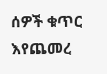ሰዎች ቁጥር እየጨመረ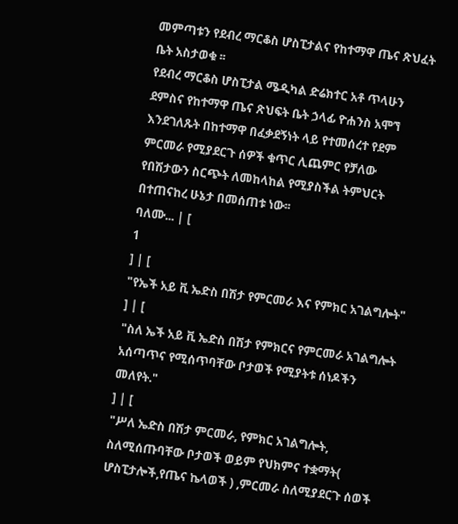መምጣቱን የደብረ ማርቆስ ሆስፒታልና የከተማዋ ጤና ጽህፈት ቤት አስታወቁ ፡፡
የደብረ ማርቆስ ሆስፒታል ሜዲካል ድሬክተር አቶ ጥላሁን ደምስና የከተማዋ ጤና ጽህፍት ቤት ኃላፊ ዮሐንስ አሞኘ እንደገለጹት በከተማዋ በፈቃደኝነት ላይ የተመሰረተ የደም ምርመራ የሚያደርጉ ሰዎች ቁጥር ሊጨምር የቻለው የበሽታውን ስርጭት ለመከላከል የሚያስችል ትምህርት በተጠናከረ ሁኔታ በመሰጠቱ ነው፡፡
ባለሙ... | [
1
] | [
"የኤች አይ ቪ ኤድስ በሽታ የምርመራ እና የምክር አገልግሎት"
] | [
"ስለ ኤች አይ ቪ ኤድስ በሽታ የምክርና የምርመራ አገልግሎት አሰጣጥና የሚሰጥባቸው ቦታወች የሚያትቱ ሰነዶችን መለየት."
] | [
"ሥለ ኤድስ በሽታ ምርመራ, የምክር አገልግሎት, ስለሚሰጡባቸው ቦታወች ወይም የህክምና ተቋማት( ሆስፒታሎች,የጤና ኬላወች ) ,ምርመራ ስለሚያደርጉ ሰወች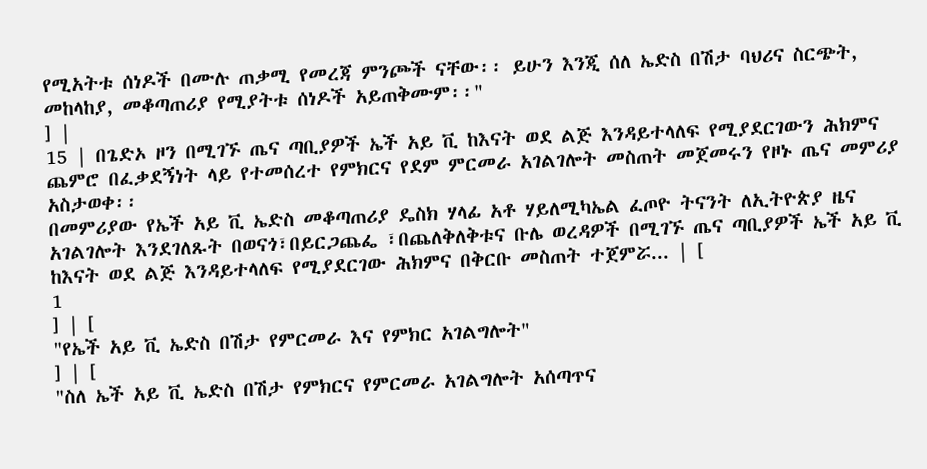የሚአትቱ ሰነዶች በሙሉ ጠቃሚ የመረጃ ምንጮች ናቸው፡፡ ይሁን እንጂ ሰለ ኤድስ በሽታ ባህሪና ስርጭት, መከላከያ, መቆጣጠሪያ የሚያትቱ ሰነዶች አይጠቅሙም፡፡"
] |
15 | በጌድኦ ዞን በሚገኙ ጤና ጣቢያዎች ኤች አይ ቪ ከእናት ወደ ልጅ እንዳይተላለፍ የሚያደርገውን ሕክምና ጨምሮ በፈቃደኝነት ላይ የተመሰረተ የምክርና የደም ምርመራ አገልገሎት መስጠት መጀመሩን የዞኑ ጤና መምሪያ አስታወቀ፡፡
በመምሪያው የኤች አይ ቪ ኤድስ መቆጣጠሪያ ዴስክ ሃላፊ አቶ ሃይለሚካኤል ፈጦዮ ትናንት ለኢትዮጵያ ዜና አገልገሎት እንደገለጹት በወናጎ፣በይርጋጨፌ ፣በጨለቅለቅቱና ቡሌ ወረዳዎች በሚገኙ ጤና ጣቢያዎች ኤች አይ ቪ ከእናት ወደ ልጅ እንዳይተላለፍ የሚያደርገው ሕክምና በቅርቡ መስጠት ተጀምሯ... | [
1
] | [
"የኤች አይ ቪ ኤድስ በሽታ የምርመራ እና የምክር አገልግሎት"
] | [
"ስለ ኤች አይ ቪ ኤድስ በሽታ የምክርና የምርመራ አገልግሎት አሰጣጥና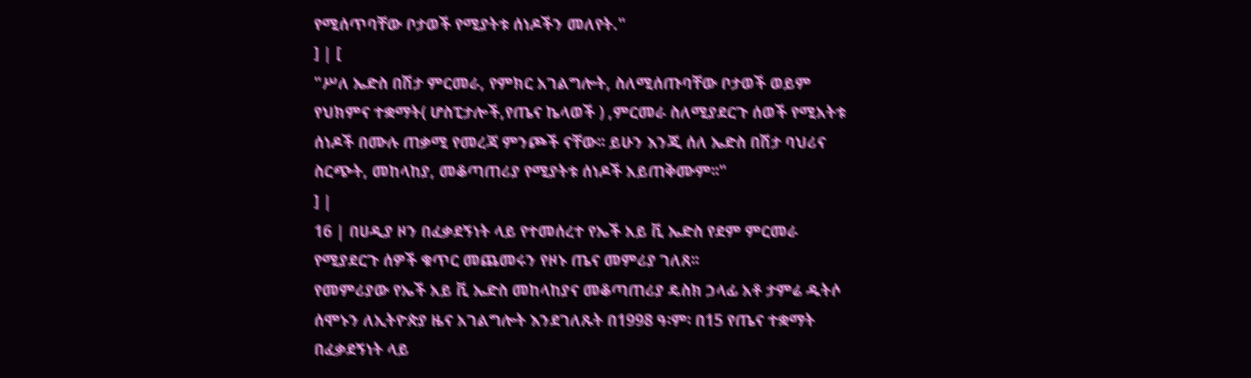የሚሰጥባቸው ቦታወች የሚያትቱ ሰነዶችን መለየት."
] | [
"ሥለ ኤድስ በሽታ ምርመራ, የምክር አገልግሎት, ስለሚሰጡባቸው ቦታወች ወይም የህክምና ተቋማት( ሆስፒታሎች,የጤና ኬላወች ) ,ምርመራ ስለሚያደርጉ ሰወች የሚአትቱ ሰነዶች በሙሉ ጠቃሚ የመረጃ ምንጮች ናቸው፡፡ ይሁን እንጂ ሰለ ኤድስ በሽታ ባህሪና ስርጭት, መከላከያ, መቆጣጠሪያ የሚያትቱ ሰነዶች አይጠቅሙም፡፡"
] |
16 | በሀዲያ ዞን በፈቃደኝነት ላይ የተመሰረተ የኤች አይ ቪ ኤድስ የደም ምርመራ የሚያደርጉ ሰዎች ቁጥር መጨመሩን የዞኑ ጤና መምሪያ ገለጸ፡፡
የመምሪያው የኤች አይ ቪ ኤድስ መከላከያና መቆጣጠሪያ ዴስክ ኃላፊ አቶ ታምሬ ዱትሶ ሰሞኑን ለኢትዮጵያ ዜና አገልግሎት እንደገለጹት በ1998 ዓ፡ም፡ በ15 የጤና ተቋማት በፈቃደኝነት ላይ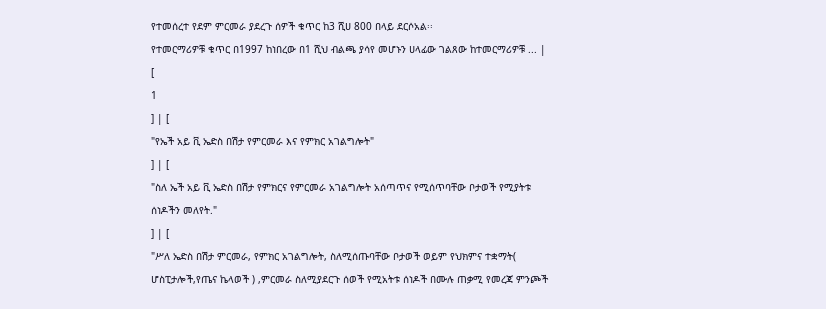የተመሰረተ የደም ምርመራ ያደረጉ ሰዎች ቁጥር ከ3 ሺሀ 800 በላይ ደርሶአል፡፡
የተመርማሪዎቹ ቁጥር በ1997 ከነበረው በ1 ሺህ ብልጫ ያሳየ መሆኑን ሀላፊው ገልጸው ከተመርማሪዎቹ ... | [
1
] | [
"የኤች አይ ቪ ኤድስ በሽታ የምርመራ እና የምክር አገልግሎት"
] | [
"ስለ ኤች አይ ቪ ኤድስ በሽታ የምክርና የምርመራ አገልግሎት አሰጣጥና የሚሰጥባቸው ቦታወች የሚያትቱ ሰነዶችን መለየት."
] | [
"ሥለ ኤድስ በሽታ ምርመራ, የምክር አገልግሎት, ስለሚሰጡባቸው ቦታወች ወይም የህክምና ተቋማት( ሆስፒታሎች,የጤና ኬላወች ) ,ምርመራ ስለሚያደርጉ ሰወች የሚአትቱ ሰነዶች በሙሉ ጠቃሚ የመረጃ ምንጮች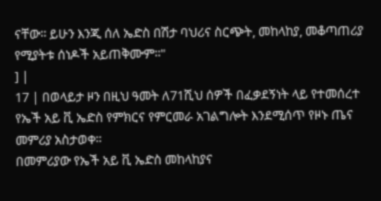ናቸው፡፡ ይሁን እንጂ ሰለ ኤድስ በሽታ ባህሪና ስርጭት, መከላከያ, መቆጣጠሪያ የሚያትቱ ሰነዶች አይጠቅሙም፡፡"
] |
17 | በወላይታ ዞን በዚህ ዓመት ለ71ሺህ ሰዎች በፈቃደኝነት ላይ የተመሰረተ የኤች አይ ቪ ኤድስ የምክርና የምርመራ አገልግሎት እንደሚሰጥ የዞኑ ጤና መምሪያ አስታወቀ፡፡
በመምሪያው የኤች አይ ቪ ኤድስ መከላከያና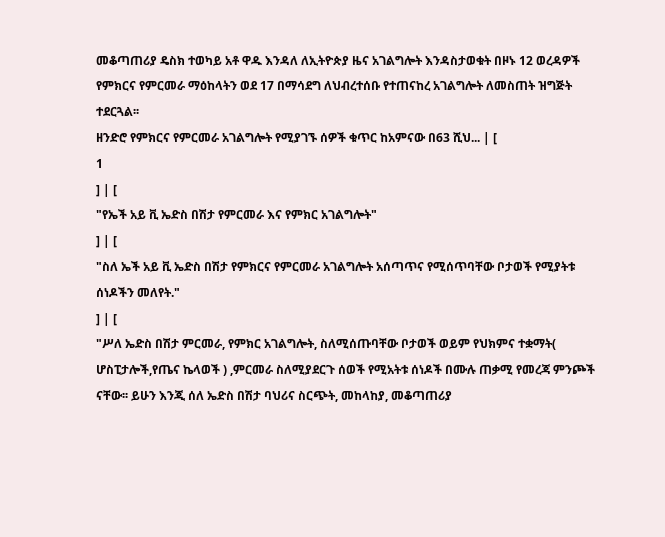መቆጣጠሪያ ዴስክ ተወካይ አቶ ዋዱ እንዳለ ለኢትዮጵያ ዜና አገልግሎት እንዳስታወቁት በዞኑ 12 ወረዳዎች የምክርና የምርመራ ማዕከላትን ወደ 17 በማሳደግ ለህብረተሰቡ የተጠናከረ አገልግሎት ለመስጠት ዝግጅት ተደርጓል፡፡
ዘንድሮ የምክርና የምርመራ አገልግሎት የሚያገኙ ሰዎች ቁጥር ከአምናው በ63 ሺህ... | [
1
] | [
"የኤች አይ ቪ ኤድስ በሽታ የምርመራ እና የምክር አገልግሎት"
] | [
"ስለ ኤች አይ ቪ ኤድስ በሽታ የምክርና የምርመራ አገልግሎት አሰጣጥና የሚሰጥባቸው ቦታወች የሚያትቱ ሰነዶችን መለየት."
] | [
"ሥለ ኤድስ በሽታ ምርመራ, የምክር አገልግሎት, ስለሚሰጡባቸው ቦታወች ወይም የህክምና ተቋማት( ሆስፒታሎች,የጤና ኬላወች ) ,ምርመራ ስለሚያደርጉ ሰወች የሚአትቱ ሰነዶች በሙሉ ጠቃሚ የመረጃ ምንጮች ናቸው፡፡ ይሁን እንጂ ሰለ ኤድስ በሽታ ባህሪና ስርጭት, መከላከያ, መቆጣጠሪያ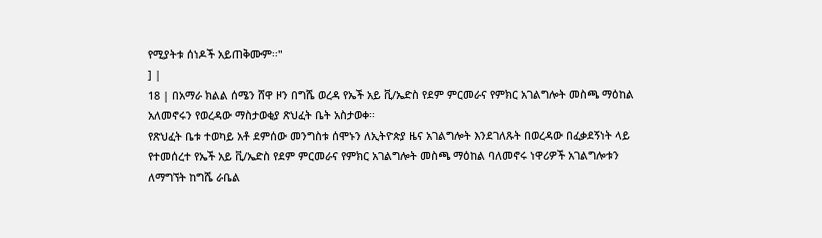የሚያትቱ ሰነዶች አይጠቅሙም፡፡"
] |
18 | በአማራ ክልል ሰሜን ሸዋ ዞን በግሼ ወረዳ የኤች አይ ቪ/ኤድስ የደም ምርመራና የምክር አገልግሎት መስጫ ማዕከል አለመኖሩን የወረዳው ማስታወቂያ ጽህፈት ቤት አስታወቀ፡፡
የጽህፈት ቤቱ ተወካይ አቶ ደምሰው መንግስቱ ሰሞኑን ለኢትዮጵያ ዜና አገልግሎት እንደገለጹት በወረዳው በፈቃደኝነት ላይ የተመሰረተ የኤች አይ ቪ/ኤድስ የደም ምርመራና የምክር አገልግሎት መስጫ ማዕከል ባለመኖሩ ነዋሪዎች አገልግሎቱን ለማግኘት ከግሼ ራቤል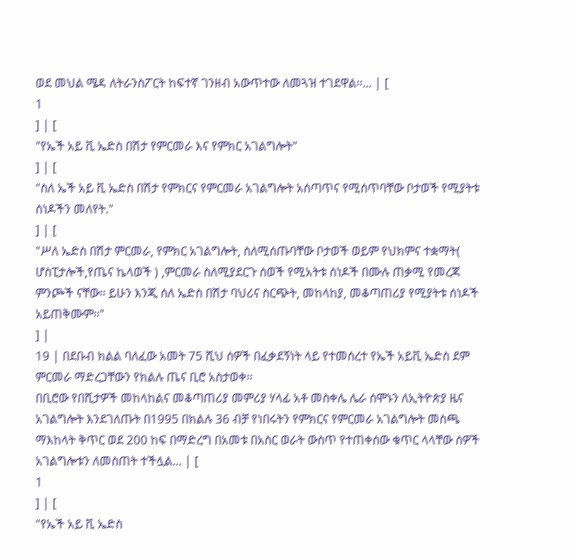ወደ መህል ሜዳ ለትራንስፖርት ከፍተኛ ገንዘብ አውጥተው ለመጓዝ ተገደዋል፡፡... | [
1
] | [
"የኤች አይ ቪ ኤድስ በሽታ የምርመራ እና የምክር አገልግሎት"
] | [
"ስለ ኤች አይ ቪ ኤድስ በሽታ የምክርና የምርመራ አገልግሎት አሰጣጥና የሚሰጥባቸው ቦታወች የሚያትቱ ሰነዶችን መለየት."
] | [
"ሥለ ኤድስ በሽታ ምርመራ, የምክር አገልግሎት, ስለሚሰጡባቸው ቦታወች ወይም የህክምና ተቋማት( ሆስፒታሎች,የጤና ኬላወች ) ,ምርመራ ስለሚያደርጉ ሰወች የሚአትቱ ሰነዶች በሙሉ ጠቃሚ የመረጃ ምንጮች ናቸው፡፡ ይሁን እንጂ ሰለ ኤድስ በሽታ ባህሪና ስርጭት, መከላከያ, መቆጣጠሪያ የሚያትቱ ሰነዶች አይጠቅሙም፡፡"
] |
19 | በደቡብ ክልል ባለፈው አመት 75 ሺህ ሰዎች በፈቃደኝነት ላይ የተመሰረተ የኤች አይቪ ኤድስ ደም ምርመራ ማድረጋቸውን የክልሉ ጤና ቢሮ አስታወቀ፡፡
በቢሮው የበሺታዎች መከላከልና መቆጣጠሪያ መምሪያ ሃላፊ አቶ መስቀሌ ሌራ ሰሞኑን ለኢትዮጵያ ዜና አገልግሎት እንደገለጡት በ1995 በክልሉ 36 ብቻ የነበሩትን የምክርና የምርመራ አገልግሎት መስጫ ማእከላት ቅጥር ወደ 200 ከፍ በማድረግ በአመቱ በአስር ወራት ውስጥ የተጠቀሰው ቁጥር ላላቸው ሰዎች አገልግሎቱን ለመስጠት ተችሏል... | [
1
] | [
"የኤች አይ ቪ ኤድስ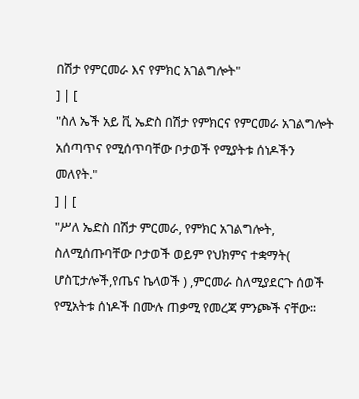በሽታ የምርመራ እና የምክር አገልግሎት"
] | [
"ስለ ኤች አይ ቪ ኤድስ በሽታ የምክርና የምርመራ አገልግሎት አሰጣጥና የሚሰጥባቸው ቦታወች የሚያትቱ ሰነዶችን መለየት."
] | [
"ሥለ ኤድስ በሽታ ምርመራ, የምክር አገልግሎት, ስለሚሰጡባቸው ቦታወች ወይም የህክምና ተቋማት( ሆስፒታሎች,የጤና ኬላወች ) ,ምርመራ ስለሚያደርጉ ሰወች የሚአትቱ ሰነዶች በሙሉ ጠቃሚ የመረጃ ምንጮች ናቸው፡፡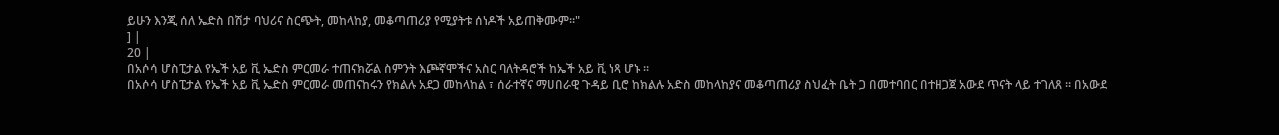ይሁን እንጂ ሰለ ኤድስ በሽታ ባህሪና ስርጭት, መከላከያ, መቆጣጠሪያ የሚያትቱ ሰነዶች አይጠቅሙም፡፡"
] |
20 |
በአሶሳ ሆስፒታል የኤች አይ ቪ ኤድስ ምርመራ ተጠናክሯል ስምንት እጮኛሞችና አስር ባለትዳሮች ከኤች አይ ቪ ነጻ ሆኑ ።
በአሶሳ ሆስፒታል የኤች አይ ቪ ኤድስ ምርመራ መጠናከሩን የክልሉ አደጋ መከላከል ፣ ሰራተኛና ማሀበራዊ ጉዳይ ቢሮ ከክልሉ አድስ መከላከያና መቆጣጠሪያ ስህፈት ቤት ጋ በመተባበር በተዘጋጀ አውደ ጥናት ላይ ተገለጸ ። በአውደ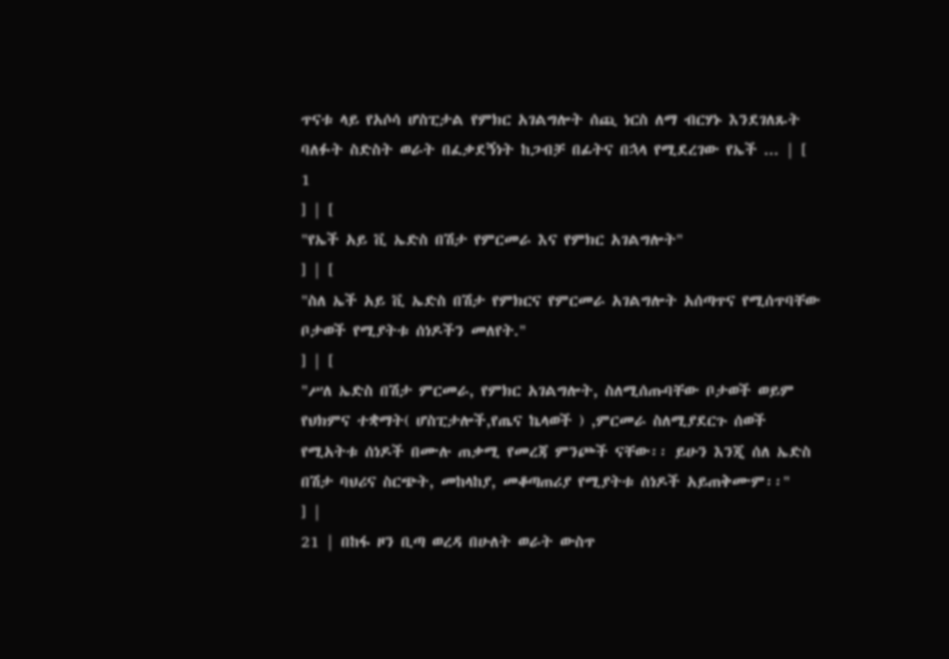ጥናቱ ላይ የአሶሳ ሆስፒታል የምክር አገልግሎት ሰጪ ነርስ ለማ ብርሃኑ እንደገለጹት ባለፉት ስድስት ወራት በፈቃደኝነት ከጋብቻ በፊትና በኋላ የሚደረገው የኤች ... | [
1
] | [
"የኤች አይ ቪ ኤድስ በሽታ የምርመራ እና የምክር አገልግሎት"
] | [
"ስለ ኤች አይ ቪ ኤድስ በሽታ የምክርና የምርመራ አገልግሎት አሰጣጥና የሚሰጥባቸው ቦታወች የሚያትቱ ሰነዶችን መለየት."
] | [
"ሥለ ኤድስ በሽታ ምርመራ, የምክር አገልግሎት, ስለሚሰጡባቸው ቦታወች ወይም የህክምና ተቋማት( ሆስፒታሎች,የጤና ኬላወች ) ,ምርመራ ስለሚያደርጉ ሰወች የሚአትቱ ሰነዶች በሙሉ ጠቃሚ የመረጃ ምንጮች ናቸው፡፡ ይሁን እንጂ ሰለ ኤድስ በሽታ ባህሪና ስርጭት, መከላከያ, መቆጣጠሪያ የሚያትቱ ሰነዶች አይጠቅሙም፡፡"
] |
21 | በከፋ ዞን ቢጣ ወረዳ በሁለት ወራት ውስጥ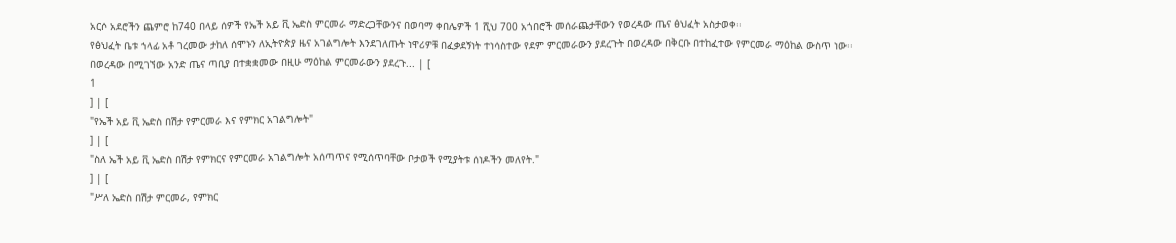አርሶ አደሮችን ጨምሮ ከ740 በላይ ሰዎች የኤች አይ ቪ ኤድስ ምርመራ ማድረጋቸውንና በወባማ ቀበሌዎች 1 ሺህ 700 አጎበሮች መሰራጨታቸውን የወረዳው ጤና ፅህፈት አስታወቀ፡፡
የፅህፈት ቤቱ ኀላፊ አቶ ገረመው ታከለ ሰሞኑን ለኢትዮጵያ ዜና አገልግሎት እንደገለጡት ነዋሪዎቹ በፈቃደኝነት ተነሳስተው የደም ምርመራውን ያደረጉት በወረዳው በቅርቡ በተከፈተው የምርመራ ማዕከል ውስጥ ነው፡፡
በወረዳው በሚገኘው አንድ ጤና ጣቢያ በተቋቋመው በዚሁ ማዕከል ምርመራውን ያደረጉ... | [
1
] | [
"የኤች አይ ቪ ኤድስ በሽታ የምርመራ እና የምክር አገልግሎት"
] | [
"ስለ ኤች አይ ቪ ኤድስ በሽታ የምክርና የምርመራ አገልግሎት አሰጣጥና የሚሰጥባቸው ቦታወች የሚያትቱ ሰነዶችን መለየት."
] | [
"ሥለ ኤድስ በሽታ ምርመራ, የምክር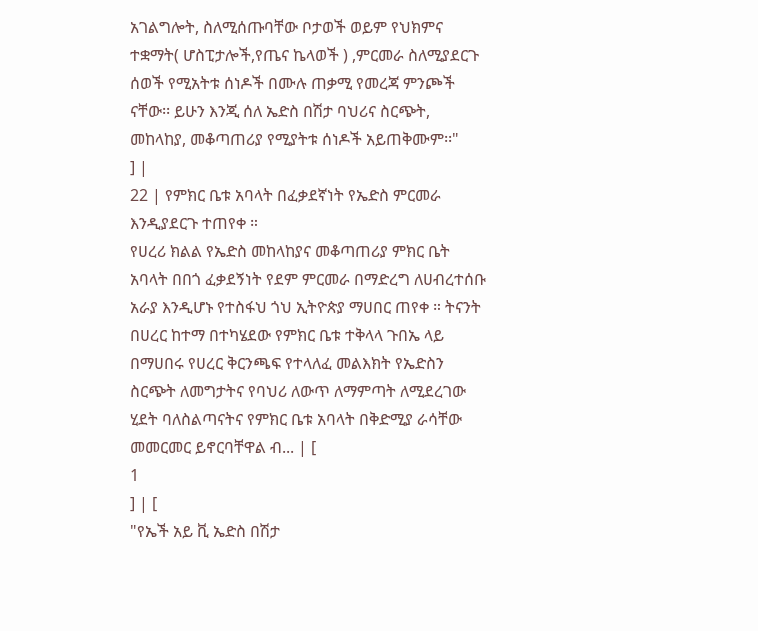አገልግሎት, ስለሚሰጡባቸው ቦታወች ወይም የህክምና ተቋማት( ሆስፒታሎች,የጤና ኬላወች ) ,ምርመራ ስለሚያደርጉ ሰወች የሚአትቱ ሰነዶች በሙሉ ጠቃሚ የመረጃ ምንጮች ናቸው፡፡ ይሁን እንጂ ሰለ ኤድስ በሽታ ባህሪና ስርጭት, መከላከያ, መቆጣጠሪያ የሚያትቱ ሰነዶች አይጠቅሙም፡፡"
] |
22 | የምክር ቤቱ አባላት በፈቃደኛነት የኤድስ ምርመራ እንዲያደርጉ ተጠየቀ ።
የሀረሪ ክልል የኤድስ መከላከያና መቆጣጠሪያ ምክር ቤት አባላት በበጎ ፈቃደኝነት የደም ምርመራ በማድረግ ለሀብረተሰቡ አራያ እንዲሆኑ የተስፋህ ጎህ ኢትዮጵያ ማሀበር ጠየቀ ። ትናንት በሀረር ከተማ በተካሄደው የምክር ቤቱ ተቅላላ ጉበኤ ላይ በማሀበሩ የሀረር ቅርንጫፍ የተላለፈ መልእክት የኤድስን ስርጭት ለመግታትና የባህሪ ለውጥ ለማምጣት ለሚደረገው ሂደት ባለስልጣናትና የምክር ቤቱ አባላት በቅድሚያ ራሳቸው መመርመር ይኖርባቸዋል ብ... | [
1
] | [
"የኤች አይ ቪ ኤድስ በሽታ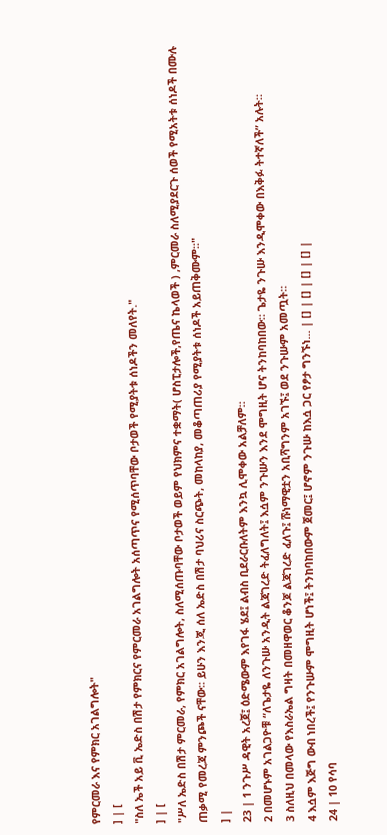የምርመራ እና የምክር አገልግሎት"
] | [
"ስለ ኤች አይ ቪ ኤድስ በሽታ የምክርና የምርመራ አገልግሎት አሰጣጥና የሚሰጥባቸው ቦታወች የሚያትቱ ሰነዶችን መለየት."
] | [
"ሥለ ኤድስ በሽታ ምርመራ, የምክር አገልግሎት, ስለሚሰጡባቸው ቦታወች ወይም የህክምና ተቋማት( ሆስፒታሎች,የጤና ኬላወች ) ,ምርመራ ስለሚያደርጉ ሰወች የሚአትቱ ሰነዶች በሙሉ ጠቃሚ የመረጃ ምንጮች ናቸው፡፡ ይሁን እንጂ ሰለ ኤድስ በሽታ ባህሪና ስርጭት, መከላከያ, መቆጣጠሪያ የሚያትቱ ሰነዶች አይጠቅሙም፡፡"
] |
23 | 1 ንጉሥ ዳዊት አረጀ፤ ዕድሜውም እየገፋ ሄደ፤ ልብስ ቢደራርቡለትም እንኳ ሊሞቀው አልቻለም።
2 በመሆኑም አገልጋዮቹ “ለጌታዬ ለንጉሡ አንዲት ልጃገረድ ትፈለግለት፤ እሷም ንጉሡን እንደ ሞግዚት ሆና ትንከባከበው። ጌታዬ ንጉሡ እንዲሞቀው በእቅፉ ትተኛለች” አሉት።
3 ስለዚህ በመላው የእስራኤል ግዛት በመዘዋወር ቆንጆ ልጃገረድ ፈለጉ፤ ሹነማዊቷን አቢሻግንም አገኙ፤ ወደ ንጉሡም አመጧት።
4 እሷም እጅግ ውብ ነበረች፤ የንጉሡም ሞግዚት ሆነች፤ ትንከባከበውም ጀመር፤ ሆኖም ንጉሡ ከእሷ ጋር የፆታ ግንኙነ... | [] | [] | [] | [] |
24 | 10 የሳባ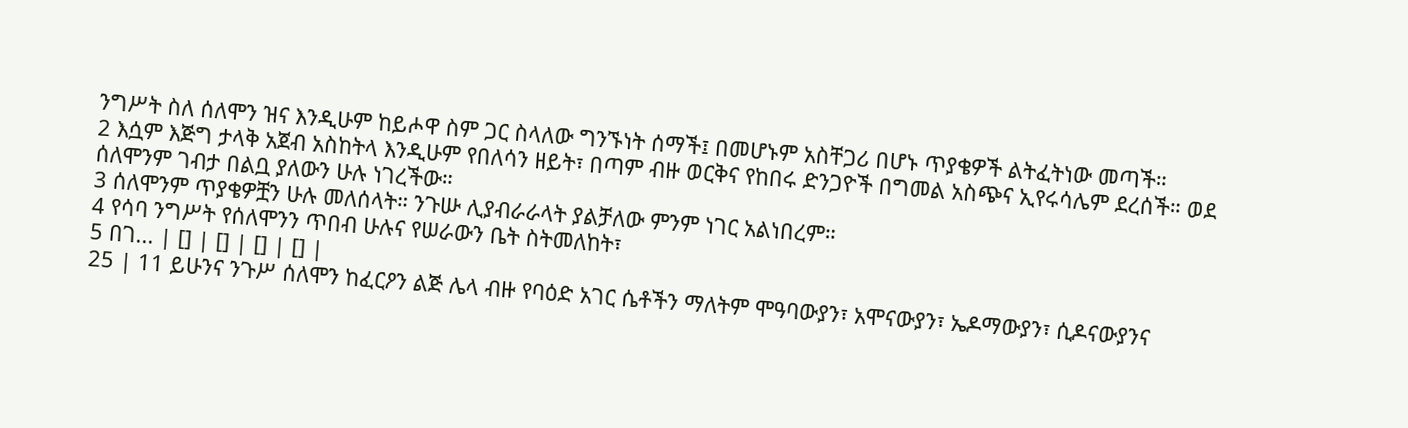ንግሥት ስለ ሰለሞን ዝና እንዲሁም ከይሖዋ ስም ጋር ስላለው ግንኙነት ሰማች፤ በመሆኑም አስቸጋሪ በሆኑ ጥያቄዎች ልትፈትነው መጣች።
2 እሷም እጅግ ታላቅ አጀብ አስከትላ እንዲሁም የበለሳን ዘይት፣ በጣም ብዙ ወርቅና የከበሩ ድንጋዮች በግመል አስጭና ኢየሩሳሌም ደረሰች። ወደ ሰለሞንም ገብታ በልቧ ያለውን ሁሉ ነገረችው።
3 ሰለሞንም ጥያቄዎቿን ሁሉ መለሰላት። ንጉሡ ሊያብራራላት ያልቻለው ምንም ነገር አልነበረም።
4 የሳባ ንግሥት የሰለሞንን ጥበብ ሁሉና የሠራውን ቤት ስትመለከት፣
5 በገ... | [] | [] | [] | [] |
25 | 11 ይሁንና ንጉሥ ሰለሞን ከፈርዖን ልጅ ሌላ ብዙ የባዕድ አገር ሴቶችን ማለትም ሞዓባውያን፣ አሞናውያን፣ ኤዶማውያን፣ ሲዶናውያንና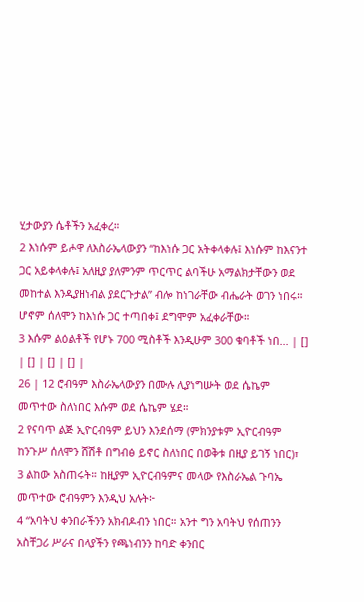ሂታውያን ሴቶችን አፈቀረ።
2 እነሱም ይሖዋ ለእስራኤላውያን “ከእነሱ ጋር አትቀላቀሉ፤ እነሱም ከእናንተ ጋር አይቀላቀሉ፤ አለዚያ ያለምንም ጥርጥር ልባችሁ አማልክታቸውን ወደ መከተል እንዲያዘነብል ያደርጉታል” ብሎ ከነገራቸው ብሔራት ወገን ነበሩ። ሆኖም ሰለሞን ከእነሱ ጋር ተጣበቀ፤ ደግሞም አፈቀራቸው።
3 እሱም ልዕልቶች የሆኑ 700 ሚስቶች እንዲሁም 300 ቁባቶች ነበ... | [] | [] | [] | [] |
26 | 12 ሮብዓም እስራኤላውያን በሙሉ ሊያነግሡት ወደ ሴኬም መጥተው ስለነበር እሱም ወደ ሴኬም ሄደ።
2 የናባጥ ልጅ ኢዮርብዓም ይህን እንደሰማ (ምክንያቱም ኢዮርብዓም ከንጉሥ ሰለሞን ሸሽቶ በግብፅ ይኖር ስለነበር በወቅቱ በዚያ ይገኝ ነበር)፣
3 ልከው አስጠሩት። ከዚያም ኢዮርብዓምና መላው የእስራኤል ጉባኤ መጥተው ሮብዓምን እንዲህ አሉት፦
4 “አባትህ ቀንበራችንን አክብዶብን ነበር። አንተ ግን አባትህ የሰጠንን አስቸጋሪ ሥራና በላያችን የጫነብንን ከባድ ቀንበር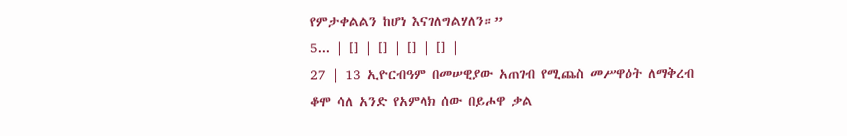የምታቀልልን ከሆነ እናገለግልሃለን።”
5... | [] | [] | [] | [] |
27 | 13 ኢዮርብዓም በመሠዊያው አጠገብ የሚጨስ መሥዋዕት ለማቅረብ ቆሞ ሳለ አንድ የአምላክ ሰው በይሖዋ ቃል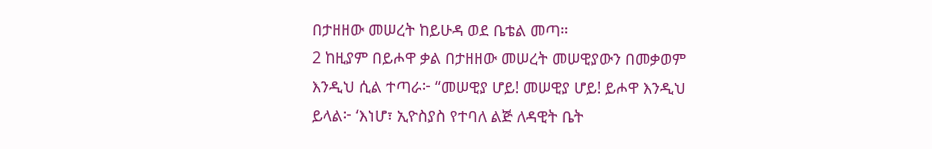በታዘዘው መሠረት ከይሁዳ ወደ ቤቴል መጣ።
2 ከዚያም በይሖዋ ቃል በታዘዘው መሠረት መሠዊያውን በመቃወም እንዲህ ሲል ተጣራ፦ “መሠዊያ ሆይ! መሠዊያ ሆይ! ይሖዋ እንዲህ ይላል፦ ‘እነሆ፣ ኢዮስያስ የተባለ ልጅ ለዳዊት ቤት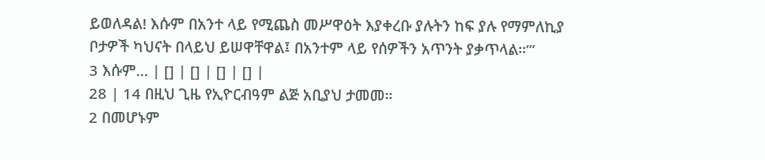ይወለዳል! እሱም በአንተ ላይ የሚጨስ መሥዋዕት እያቀረቡ ያሉትን ከፍ ያሉ የማምለኪያ ቦታዎች ካህናት በላይህ ይሠዋቸዋል፤ በአንተም ላይ የሰዎችን አጥንት ያቃጥላል።’”
3 እሱም... | [] | [] | [] | [] |
28 | 14 በዚህ ጊዜ የኢዮርብዓም ልጅ አቢያህ ታመመ።
2 በመሆኑም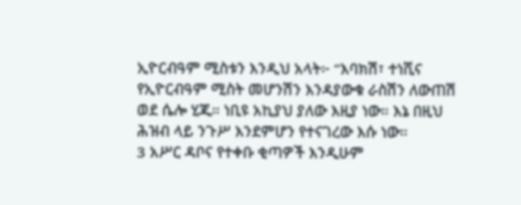ኢዮርብዓም ሚስቱን እንዲህ አላት፦ “እባክሽ፣ ተነሺና የኢዮርብዓም ሚስት መሆንሽን እንዳያውቁ ራስሽን ለውጠሽ ወደ ሴሎ ሂጂ። ነቢዩ አኪያህ ያለው እዚያ ነው። እኔ በዚህ ሕዝብ ላይ ንጉሥ እንደምሆን የተናገረው እሱ ነው።
3 አሥር ዳቦና የተቀቡ ቂጣዎች እንዲሁም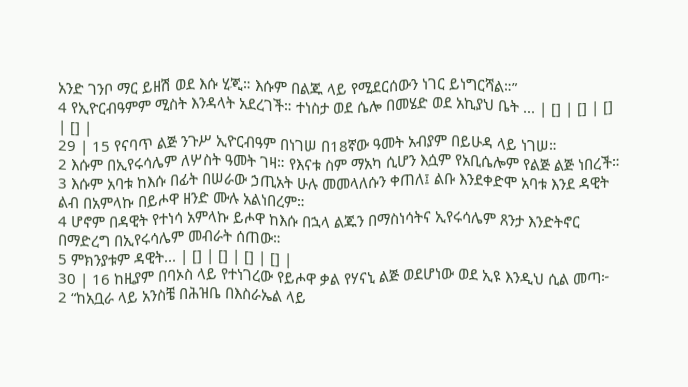አንድ ገንቦ ማር ይዘሽ ወደ እሱ ሂጂ። እሱም በልጁ ላይ የሚደርሰውን ነገር ይነግርሻል።”
4 የኢዮርብዓምም ሚስት እንዳላት አደረገች። ተነስታ ወደ ሴሎ በመሄድ ወደ አኪያህ ቤት ... | [] | [] | [] | [] |
29 | 15 የናባጥ ልጅ ንጉሥ ኢዮርብዓም በነገሠ በ18ኛው ዓመት አብያም በይሁዳ ላይ ነገሠ።
2 እሱም በኢየሩሳሌም ለሦስት ዓመት ገዛ። የእናቱ ስም ማአካ ሲሆን እሷም የአቢሴሎም የልጅ ልጅ ነበረች።
3 እሱም አባቱ ከእሱ በፊት በሠራው ኃጢአት ሁሉ መመላለሱን ቀጠለ፤ ልቡ እንደቀድሞ አባቱ እንደ ዳዊት ልብ በአምላኩ በይሖዋ ዘንድ ሙሉ አልነበረም።
4 ሆኖም በዳዊት የተነሳ አምላኩ ይሖዋ ከእሱ በኋላ ልጁን በማስነሳትና ኢየሩሳሌም ጸንታ እንድትኖር በማድረግ በኢየሩሳሌም መብራት ሰጠው።
5 ምክንያቱም ዳዊት... | [] | [] | [] | [] |
30 | 16 ከዚያም በባኦስ ላይ የተነገረው የይሖዋ ቃል የሃናኒ ልጅ ወደሆነው ወደ ኢዩ እንዲህ ሲል መጣ፦
2 “ከአቧራ ላይ አንስቼ በሕዝቤ በእስራኤል ላይ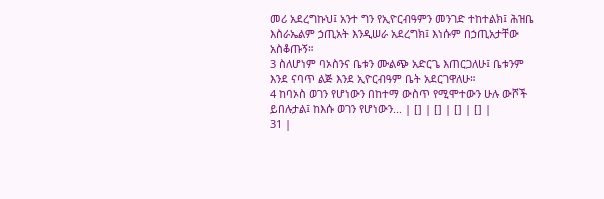መሪ አደረግኩህ፤ አንተ ግን የኢዮርብዓምን መንገድ ተከተልክ፤ ሕዝቤ እስራኤልም ኃጢአት እንዲሠራ አደረግክ፤ እነሱም በኃጢአታቸው አስቆጡኝ።
3 ስለሆነም ባኦስንና ቤቱን ሙልጭ አድርጌ እጠርጋለሁ፤ ቤቱንም እንደ ናባጥ ልጅ እንደ ኢዮርብዓም ቤት አደርገዋለሁ።
4 ከባኦስ ወገን የሆነውን በከተማ ውስጥ የሚሞተውን ሁሉ ውሾች ይበሉታል፤ ከእሱ ወገን የሆነውን... | [] | [] | [] | [] |
31 |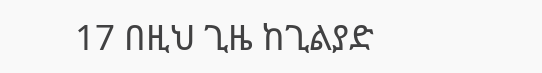17 በዚህ ጊዜ ከጊልያድ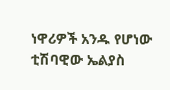ነዋሪዎች አንዱ የሆነው ቲሽባዊው ኤልያስ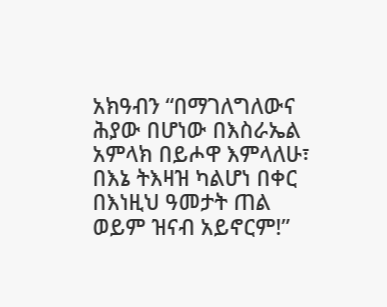አክዓብን “በማገለግለውና ሕያው በሆነው በእስራኤል አምላክ በይሖዋ እምላለሁ፣ በእኔ ትእዛዝ ካልሆነ በቀር በእነዚህ ዓመታት ጠል ወይም ዝናብ አይኖርም!”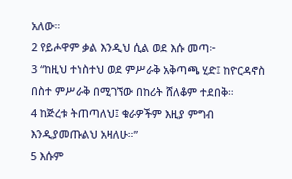አለው።
2 የይሖዋም ቃል እንዲህ ሲል ወደ እሱ መጣ፦
3 “ከዚህ ተነስተህ ወደ ምሥራቅ አቅጣጫ ሂድ፤ ከዮርዳኖስ በስተ ምሥራቅ በሚገኘው በከሪት ሸለቆም ተደበቅ።
4 ከጅረቱ ትጠጣለህ፤ ቁራዎችም እዚያ ምግብ እንዲያመጡልህ አዛለሁ።”
5 እሱም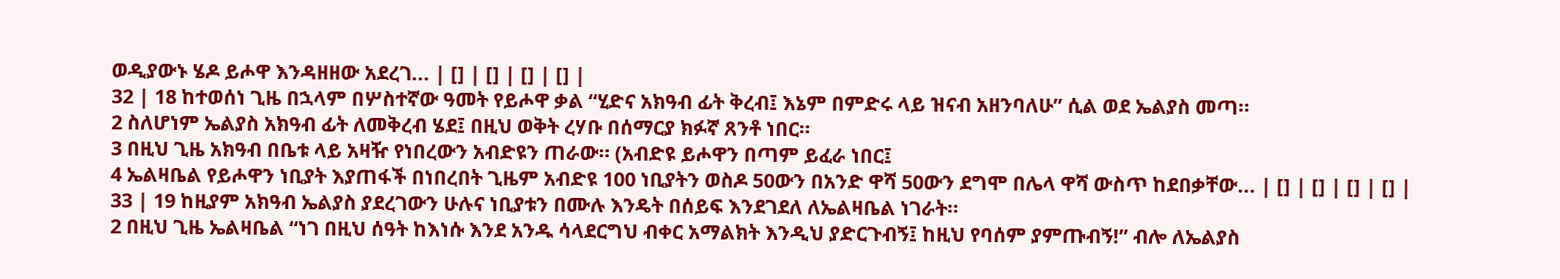ወዲያውኑ ሄዶ ይሖዋ እንዳዘዘው አደረገ... | [] | [] | [] | [] |
32 | 18 ከተወሰነ ጊዜ በኋላም በሦስተኛው ዓመት የይሖዋ ቃል “ሂድና አክዓብ ፊት ቅረብ፤ እኔም በምድሩ ላይ ዝናብ አዘንባለሁ” ሲል ወደ ኤልያስ መጣ።
2 ስለሆነም ኤልያስ አክዓብ ፊት ለመቅረብ ሄደ፤ በዚህ ወቅት ረሃቡ በሰማርያ ክፉኛ ጸንቶ ነበር።
3 በዚህ ጊዜ አክዓብ በቤቱ ላይ አዛዥ የነበረውን አብድዩን ጠራው። (አብድዩ ይሖዋን በጣም ይፈራ ነበር፤
4 ኤልዛቤል የይሖዋን ነቢያት እያጠፋች በነበረበት ጊዜም አብድዩ 100 ነቢያትን ወስዶ 50ውን በአንድ ዋሻ 50ውን ደግሞ በሌላ ዋሻ ውስጥ ከደበቃቸው... | [] | [] | [] | [] |
33 | 19 ከዚያም አክዓብ ኤልያስ ያደረገውን ሁሉና ነቢያቱን በሙሉ እንዴት በሰይፍ እንደገደለ ለኤልዛቤል ነገራት።
2 በዚህ ጊዜ ኤልዛቤል “ነገ በዚህ ሰዓት ከእነሱ እንደ አንዱ ሳላደርግህ ብቀር አማልክት እንዲህ ያድርጉብኝ፤ ከዚህ የባሰም ያምጡብኝ!” ብሎ ለኤልያስ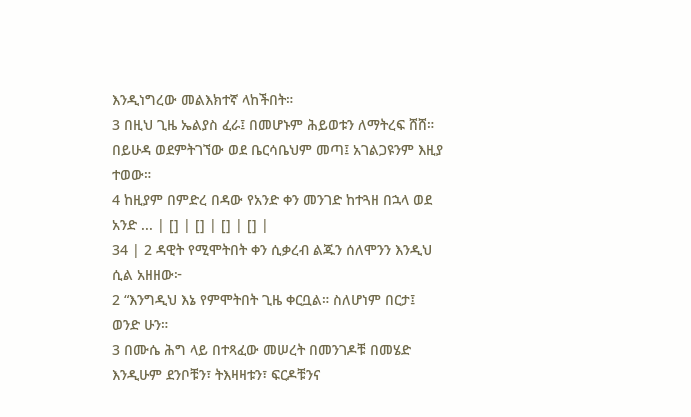እንዲነግረው መልእክተኛ ላከችበት።
3 በዚህ ጊዜ ኤልያስ ፈራ፤ በመሆኑም ሕይወቱን ለማትረፍ ሸሸ። በይሁዳ ወደምትገኘው ወደ ቤርሳቤህም መጣ፤ አገልጋዩንም እዚያ ተወው።
4 ከዚያም በምድረ በዳው የአንድ ቀን መንገድ ከተጓዘ በኋላ ወደ አንድ ... | [] | [] | [] | [] |
34 | 2 ዳዊት የሚሞትበት ቀን ሲቃረብ ልጁን ሰለሞንን እንዲህ ሲል አዘዘው፦
2 “እንግዲህ እኔ የምሞትበት ጊዜ ቀርቧል። ስለሆነም በርታ፤ ወንድ ሁን።
3 በሙሴ ሕግ ላይ በተጻፈው መሠረት በመንገዶቹ በመሄድ እንዲሁም ደንቦቹን፣ ትእዛዛቱን፣ ፍርዶቹንና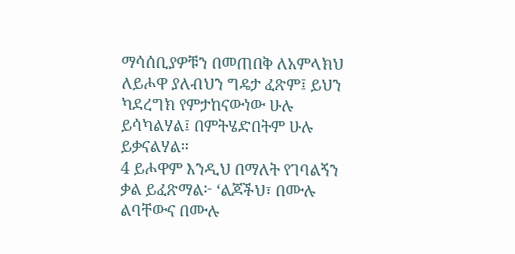ማሳሰቢያዎቹን በመጠበቅ ለአምላክህ ለይሖዋ ያለብህን ግዴታ ፈጽም፤ ይህን ካደረግክ የምታከናውነው ሁሉ ይሳካልሃል፤ በምትሄድበትም ሁሉ ይቃናልሃል።
4 ይሖዋም እንዲህ በማለት የገባልኝን ቃል ይፈጽማል፦ ‘ልጆችህ፣ በሙሉ ልባቸውና በሙሉ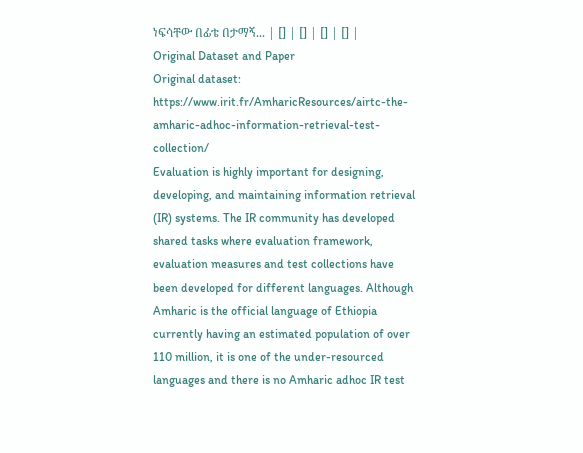ነፍሳቸው በፊቴ በታማኝ... | [] | [] | [] | [] |
Original Dataset and Paper
Original dataset: https://www.irit.fr/AmharicResources/airtc-the-amharic-adhoc-information-retrieval-test-collection/
Evaluation is highly important for designing, developing, and maintaining information retrieval (IR) systems. The IR community has developed shared tasks where evaluation framework, evaluation measures and test collections have been developed for different languages. Although Amharic is the official language of Ethiopia currently having an estimated population of over 110 million, it is one of the under-resourced languages and there is no Amharic adhoc IR test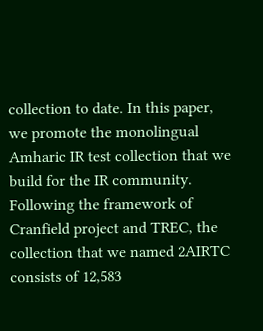collection to date. In this paper, we promote the monolingual Amharic IR test collection that we build for the IR community. Following the framework of Cranfield project and TREC, the collection that we named 2AIRTC consists of 12,583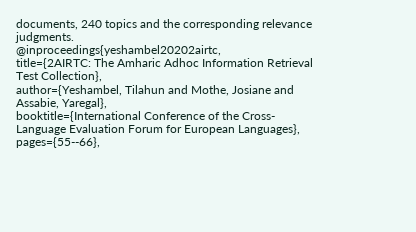documents, 240 topics and the corresponding relevance judgments.
@inproceedings{yeshambel20202airtc,
title={2AIRTC: The Amharic Adhoc Information Retrieval Test Collection},
author={Yeshambel, Tilahun and Mothe, Josiane and Assabie, Yaregal},
booktitle={International Conference of the Cross-Language Evaluation Forum for European Languages},
pages={55--66},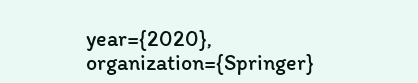year={2020},
organization={Springer}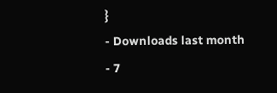}
- Downloads last month
- 7